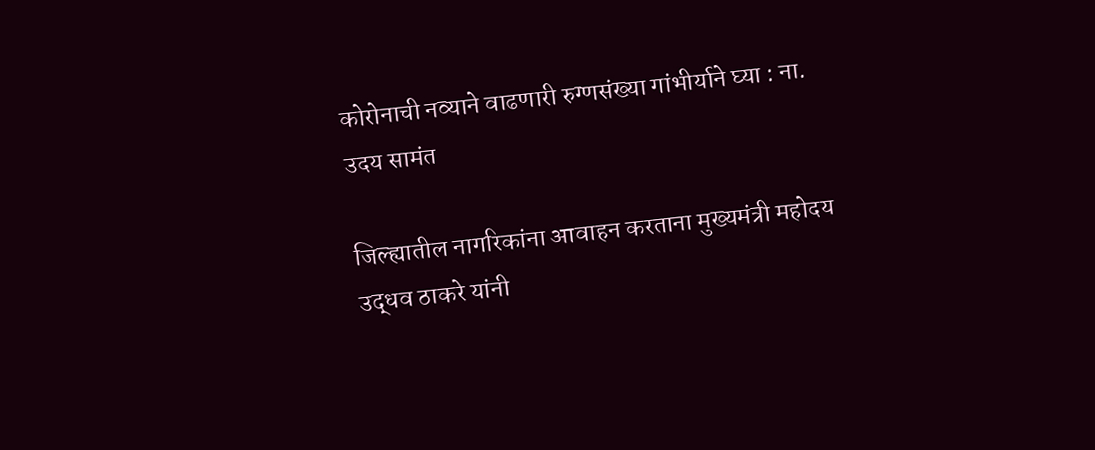कोरोनाची नव्याने वाढणारी रुग्णसंख्या गांभीर्याने घ्या : ना. उदय सामंत

जिल्ह्यातील नागरिकांना आवाहन करताना मुख्यमंत्री महोदय उद्धव ठाकरे यांनी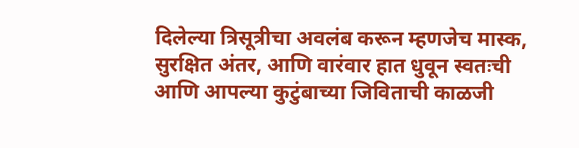दिलेल्या त्रिसूत्रीचा अवलंब करून म्हणजेच मास्क, सुरक्षित अंतर, आणि वारंवार हात धुवून स्वतःची आणि आपल्या कुटुंबाच्या जिविताची काळजी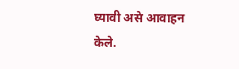घ्यावी असे आवाहन केले.